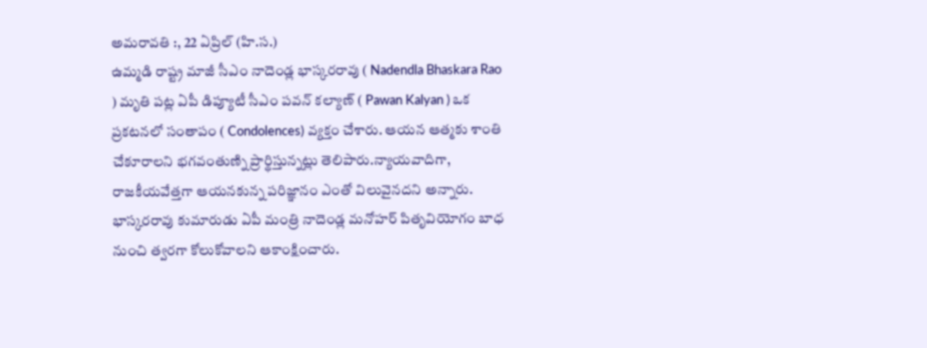అమరావతి :, 22 ఏప్రిల్ (హి.స.)
ఉమ్మడి రాష్ట్ర మాజీ సీఎం నాదెండ్ల భాస్కరరావు ( Nadendla Bhaskara Rao ) మృతి పట్ల ఏపీ డిప్యూటీ సీఎం పవన్ కల్యాణ్ ( Pawan Kalyan ) ఒక ప్రకటనలో సంతాపం ( Condolences) వ్యక్తం చేశారు. ఆయన ఆత్మకు శాంతి చేకూరాలని భగవంతుణ్ని ప్రార్థిస్తున్నట్లు తెలిపారు.న్యాయవాదిగా, రాజకీయవేత్తగా ఆయనకున్న పరిజ్ఞానం ఎంతో విలువైనదని అన్నారు. భాస్కరరావు కుమారుడు ఏపీ మంత్రి నాదెండ్ల మనోహర్ పితృవియోగం బాధ నుంచి త్వరగా కోలుకోవాలని ఆకాంక్షించారు.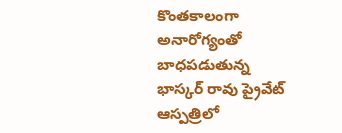కొంతకాలంగా అనారోగ్యంతో బాధపడుతున్న భాస్కర్ రావు ప్రైవేట్ ఆస్పత్రిలో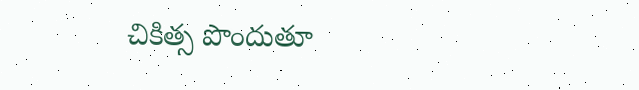చికిత్స పొందుతూ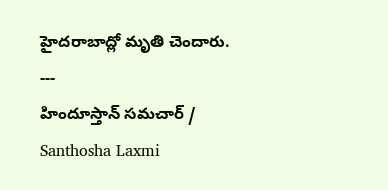హైదరాబాద్లో మృతి చెందారు.
---
హిందూస్తాన్ సమచార్ / Santhosha Laxmi